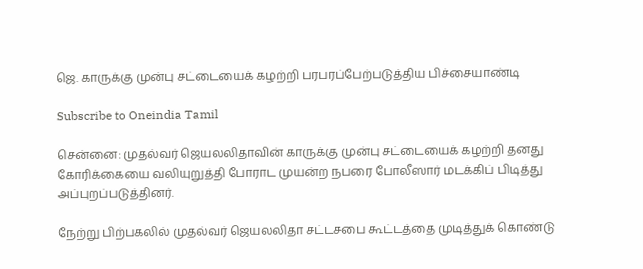ஜெ. காருக்கு முன்பு சட்டையைக் கழற்றி பரபரப்பேற்படுத்திய பிச்சையாண்டி

Subscribe to Oneindia Tamil

சென்னை: முதல்வர் ஜெயலலிதாவின் காருக்கு முன்பு சட்டையைக் கழற்றி தனது கோரிக்கையை வலியுறுத்தி போராட முயன்ற நபரை போலீஸார் மடக்கிப் பிடித்து அப்புறப்படுத்தினர்.

நேற்று பிற்பகலில் முதல்வர் ஜெயலலிதா சட்டசபை கூட்டத்தை முடித்துக் கொண்டு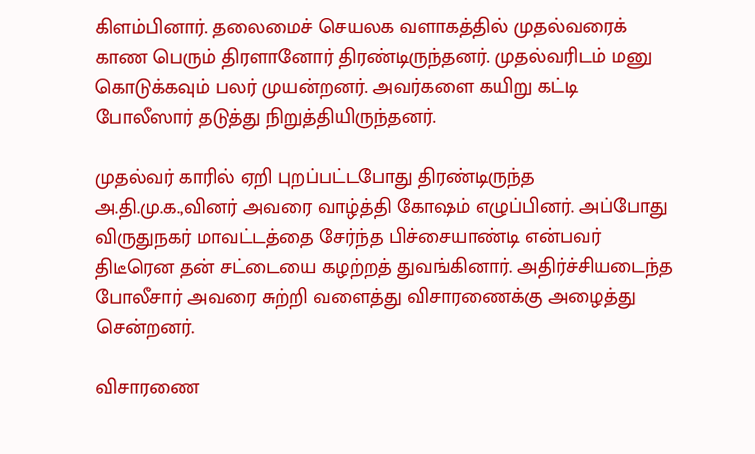கிளம்பினார். தலைமைச் செயலக வளாகத்தில் முதல்வரைக் காண பெரும் திரளானோர் திரண்டிருந்தனர். முதல்வரிடம் மனு கொடுக்கவும் பலர் முயன்றனர். அவர்களை கயிறு கட்டி போலீஸார் தடுத்து நிறுத்தியிருந்தனர்.

முதல்வர் காரில் ஏறி புறப்பட்டபோது திரண்டிருந்த அ.தி.மு.க.,வினர் அவரை வாழ்த்தி கோஷம் எழுப்பினர். அப்போது விருதுநகர் மாவட்டத்தை சேர்ந்த பிச்சையாண்டி என்பவர் திடீரென தன் சட்டையை கழற்றத் துவங்கினார். அதிர்ச்சியடைந்த போலீசார் அவரை சுற்றி வளைத்து விசாரணைக்கு அழைத்து சென்றனர்.

விசாரணை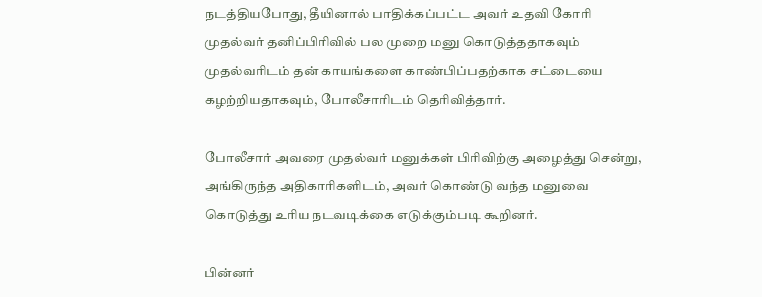நடத்தியபோது, தீயினால் பாதிக்கப்பட்ட அவர் உதவி கோரி முதல்வர் தனிப்பிரிவில் பல முறை மனு கொடுத்ததாகவும் முதல்வரிடம் தன் காயங்களை காண்பிப்பதற்காக சட்டையை கழற்றியதாகவும், போலீசாரிடம் தெரிவித்தார்.

போலீசார் அவரை முதல்வர் மனுக்கள் பிரிவிற்கு அழைத்து சென்று, அங்கிருந்த அதிகாரிகளிடம், அவர் கொண்டு வந்த மனுவை கொடுத்து உரிய நடவடிக்கை எடுக்கும்படி கூறினர்.

பின்னர்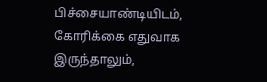பிச்சையாண்டியிடம், கோரிக்கை எதுவாக இருந்தாலும்,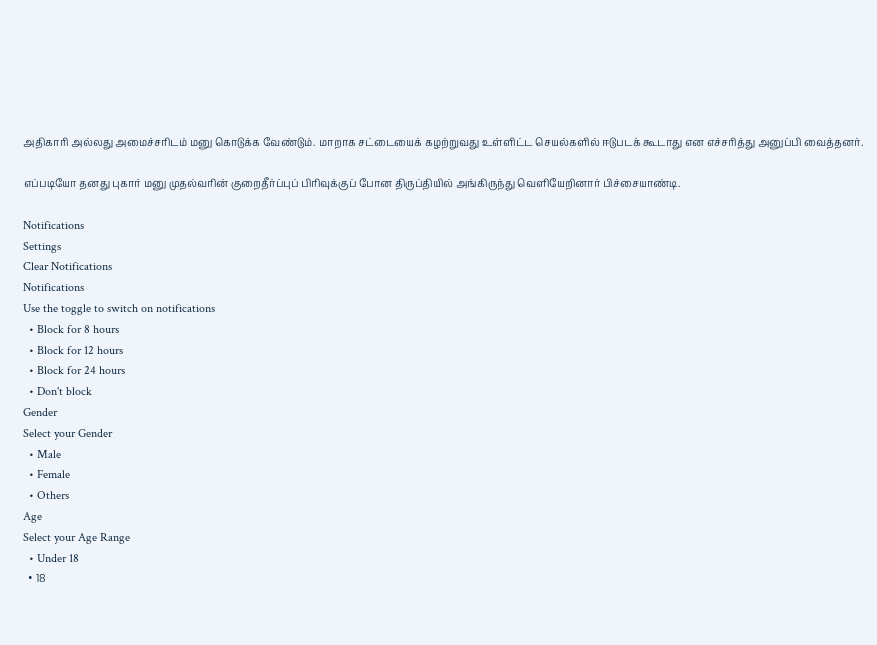அதிகாரி அல்லது அமைச்சரிடம் மனு கொடுக்க வேண்டும். மாறாக சட்டையைக் கழற்றுவது உள்ளிட்ட செயல்களில் ஈடுபடக் கூடாது என எச்சரித்து அனுப்பி வைத்தனர்.

எப்படியோ தனது புகார் மனு முதல்வரின் குறைதீர்ப்புப் பிரிவுக்குப் போன திருப்தியில் அங்கிருந்து வெளியேறினார் பிச்சையாண்டி.

Notifications
Settings
Clear Notifications
Notifications
Use the toggle to switch on notifications
  • Block for 8 hours
  • Block for 12 hours
  • Block for 24 hours
  • Don't block
Gender
Select your Gender
  • Male
  • Female
  • Others
Age
Select your Age Range
  • Under 18
  • 18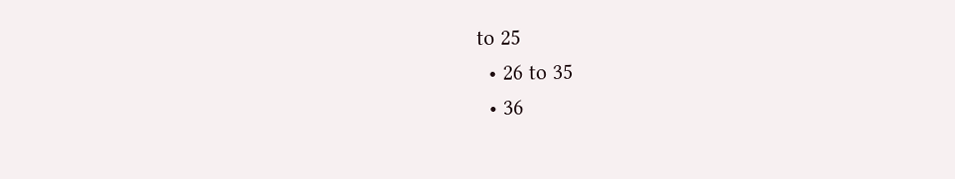to 25
  • 26 to 35
  • 36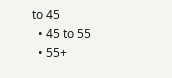to 45
  • 45 to 55
  • 55+